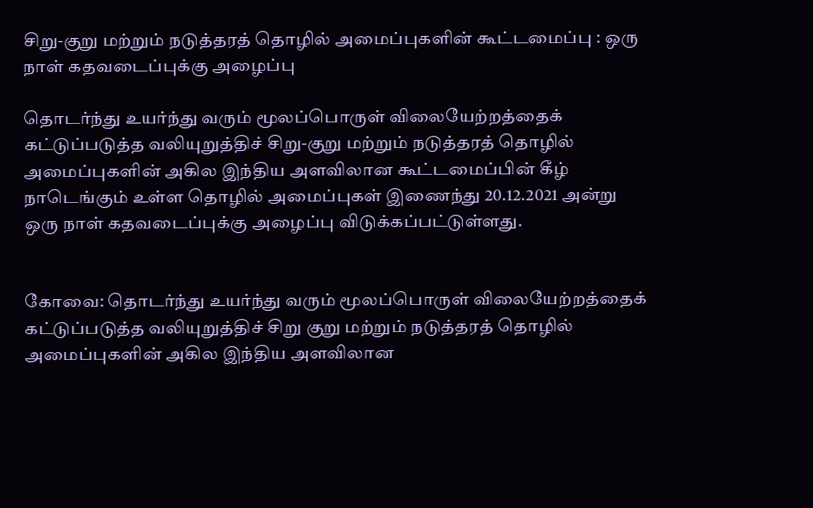சிறு-குறு மற்றும்‌ நடுத்தரத்‌ தொழில்‌ அமைப்புகளின்‌ கூட்டமைப்பு : ஒரு நாள்‌ கதவடைப்புக்கு அழைப்பு

தொடர்ந்து உயர்ந்து வரும்‌ மூலப்பொருள்‌ விலையேற்றத்தைக் கட்டுப்படுத்த வலியுறுத்திச் சிறு-குறு மற்றும்‌ நடுத்தரத்‌ தொழில்‌ அமைப்புகளின்‌ அகில இந்திய அளவிலான கூட்டமைப்பின்‌ கீழ்‌ நாடெங்கும்‌ உள்ள தொழில்‌ அமைப்புகள்‌ இணைந்து 20.12.2021 அன்று ஒரு நாள்‌ கதவடைப்புக்கு அழைப்பு விடுக்கப்பட்டுள்ளது.


கோவை: தொடர்ந்து உயர்ந்து வரும்‌ மூலப்பொருள்‌ விலையேற்றத்தைக் கட்டுப்படுத்த வலியுறுத்திச் சிறு குறு மற்றும்‌ நடுத்தரத்‌ தொழில்‌ அமைப்புகளின்‌ அகில இந்திய அளவிலான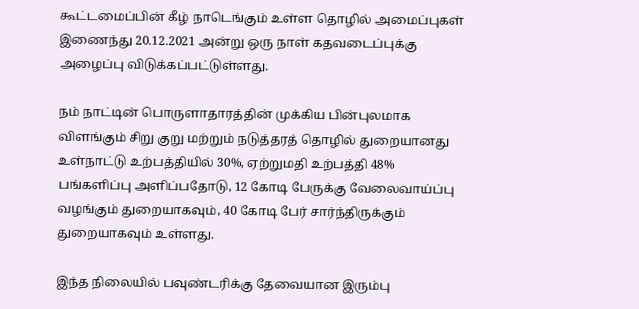கூட்டமைப்பின்‌ கீழ்‌ நாடெங்கும்‌ உள்ள தொழில்‌ அமைப்புகள்‌ இணைந்து 20.12.2021 அன்று ஒரு நாள்‌ கதவடைப்புக்கு அழைப்பு விடுக்கப்பட்டுள்ளது.

நம்‌ நாட்டின்‌ பொருளாதாரத்தின்‌ முக்கிய பின்புலமாக விளங்கும்‌ சிறு குறு மற்றும்‌ நடுத்தரத்‌ தொழில்‌ துறையானது உள்நாட்டு உற்பத்தியில்‌ 30%, ஏற்றுமதி உற்பத்தி 48% பங்களிப்பு அளிப்பதோடு, 12 கோடி பேருக்கு வேலைவாய்ப்பு வழங்கும்‌ துறையாகவும்‌, 40 கோடி பேர்‌ சார்ந்திருக்கும்‌ துறையாகவும்‌ உள்ளது.

இந்த நிலையில்‌ பவுண்டரிக்கு தேவையான இரும்பு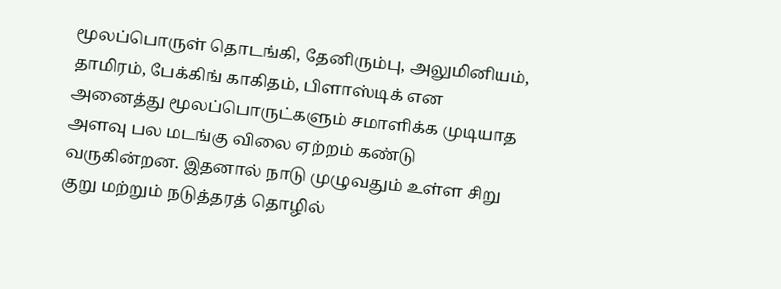மூலப்பொருள்‌ தொடங்கி, தேனிரும்பு, அலுமினியம்‌, தாமிரம்‌, பேக்கிங்‌ காகிதம்‌, பிளாஸ்டிக்‌ என அனைத்து மூலப்பொருட்களும்‌ சமாளிக்க முடியாத அளவு பல மடங்கு விலை ஏற்றம்‌ கண்டு வருகின்றன. இதனால்‌ நாடு முழுவதும்‌ உள்ள சிறு குறு மற்றும்‌ நடுத்தரத்‌ தொழில்‌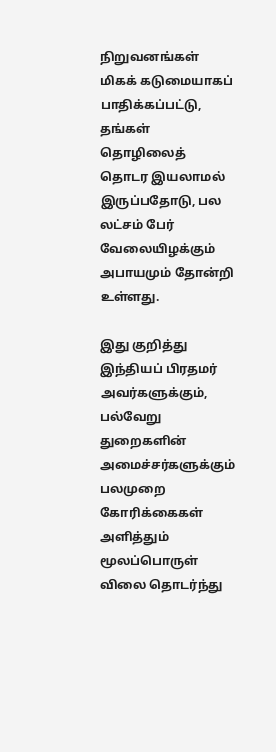நிறுவனங்கள்‌ மிகக்‌ கடுமையாகப் பாதிக்கப்பட்டு, தங்கள்‌ தொழிலைத்‌ தொடர இயலாமல்‌ இருப்பதோடு, பல லட்சம்‌ பேர்‌ வேலையிழக்கும்‌ அபாயமும்‌ தோன்றி உள்ளது.

இது குறித்து இந்தியப்‌ பிரதமர்‌ அவர்களுக்கும்‌, பல்வேறு துறைகளின்‌ அமைச்சர்களுக்கும்‌ பலமுறை கோரிக்கைகள்‌ அளித்தும்‌ மூலப்பொருள்‌ விலை தொடர்ந்து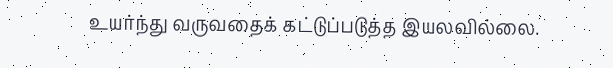உயர்ந்து வருவதைக்‌ கட்டுப்படுத்த இயலவில்லை.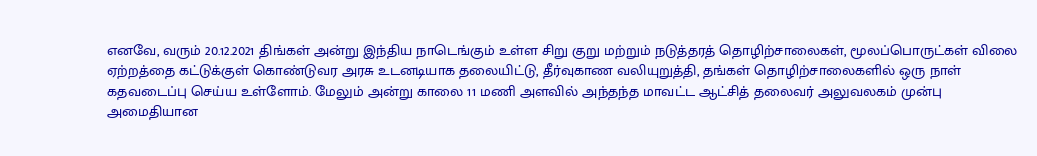எனவே, வரும்‌ 20.12.2021 திங்கள்‌ அன்று இந்திய நாடெங்கும்‌ உள்ள சிறு குறு மற்றும்‌ நடுத்தரத்‌ தொழிற்சாலைகள்‌, மூலப்பொருட்கள்‌ விலை ஏற்றத்தை கட்டுக்குள்‌ கொண்டுவர அரசு உடனடியாக தலையிட்டு, தீர்வுகாண வலியுறுத்தி, தங்கள்‌ தொழிற்சாலைகளில்‌ ஒரு நாள்‌ கதவடைப்பு செய்ய உள்ளோம்‌. மேலும்‌ அன்று காலை 11 மணி அளவில்‌ அந்தந்த மாவட்ட ஆட்சித்‌ தலைவர்‌ அலுவலகம்‌ முன்பு அமைதியான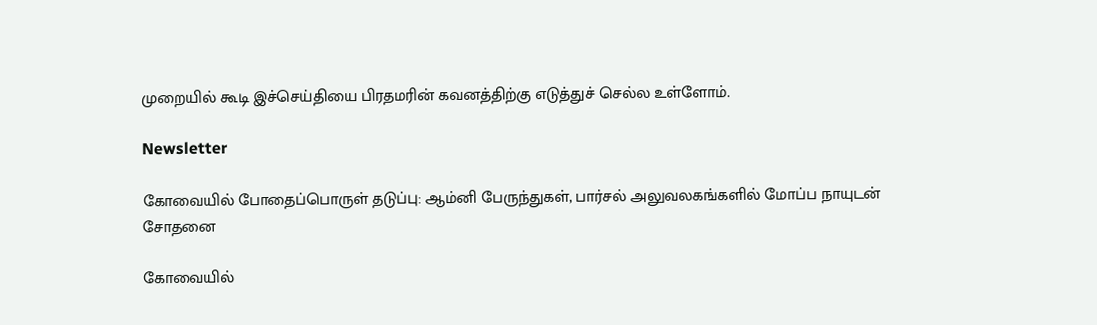முறையில்‌ கூடி இச்செய்தியை பிரதமரின்‌ கவனத்திற்கு எடுத்துச்‌ செல்ல உள்ளோம்‌.

Newsletter

கோவையில் போதைப்பொருள் தடுப்பு: ஆம்னி பேருந்துகள், பார்சல் அலுவலகங்களில் மோப்ப நாயுடன் சோதனை

கோவையில்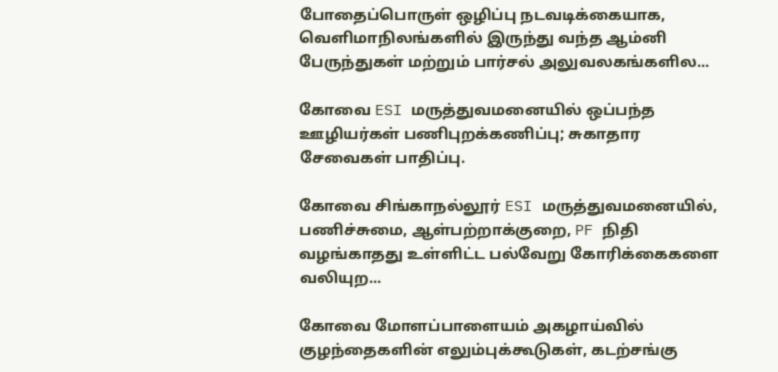போதைப்பொருள் ஒழிப்பு நடவடிக்கையாக, வெளிமாநிலங்களில் இருந்து வந்த ஆம்னி பேருந்துகள் மற்றும் பார்சல் அலுவலகங்களில...

கோவை ESI மருத்துவமனையில் ஒப்பந்த ஊழியர்கள் பணிபுறக்கணிப்பு; சுகாதார சேவைகள் பாதிப்பு.

கோவை சிங்காநல்லூர் ESI மருத்துவமனையில், பணிச்சுமை, ஆள்பற்றாக்குறை, PF நிதி வழங்காதது உள்ளிட்ட பல்வேறு கோரிக்கைகளை வலியுற...

கோவை மோளப்பாளையம் அகழாய்வில் குழந்தைகளின் எலும்புக்கூடுகள், கடற்சங்கு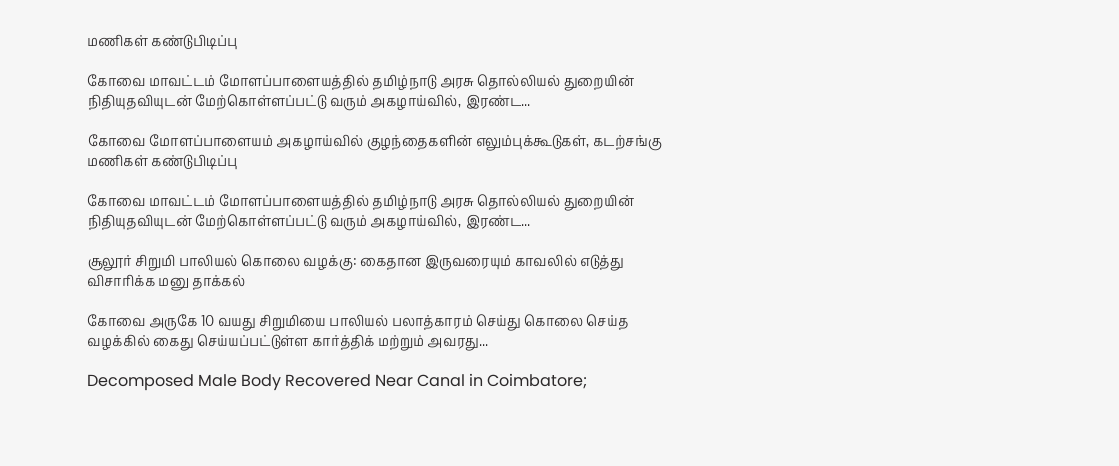மணிகள் கண்டுபிடிப்பு

கோவை மாவட்டம் மோளப்பாளையத்தில் தமிழ்நாடு அரசு தொல்லியல் துறையின் நிதியுதவியுடன் மேற்கொள்ளப்பட்டு வரும் அகழாய்வில், இரண்ட...

கோவை மோளப்பாளையம் அகழாய்வில் குழந்தைகளின் எலும்புக்கூடுகள், கடற்சங்கு மணிகள் கண்டுபிடிப்பு

கோவை மாவட்டம் மோளப்பாளையத்தில் தமிழ்நாடு அரசு தொல்லியல் துறையின் நிதியுதவியுடன் மேற்கொள்ளப்பட்டு வரும் அகழாய்வில், இரண்ட...

சூலூர் சிறுமி பாலியல் கொலை வழக்கு: கைதான இருவரையும் காவலில் எடுத்து விசாரிக்க மனு தாக்கல்

கோவை அருகே 10 வயது சிறுமியை பாலியல் பலாத்காரம் செய்து கொலை செய்த வழக்கில் கைது செய்யப்பட்டுள்ள கார்த்திக் மற்றும் அவரது...

Decomposed Male Body Recovered Near Canal in Coimbatore;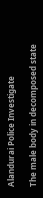Alandurai Police Investigate

The male body in decomposed state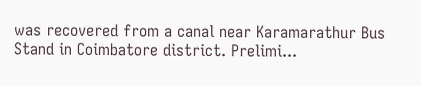was recovered from a canal near Karamarathur Bus Stand in Coimbatore district. Prelimi...